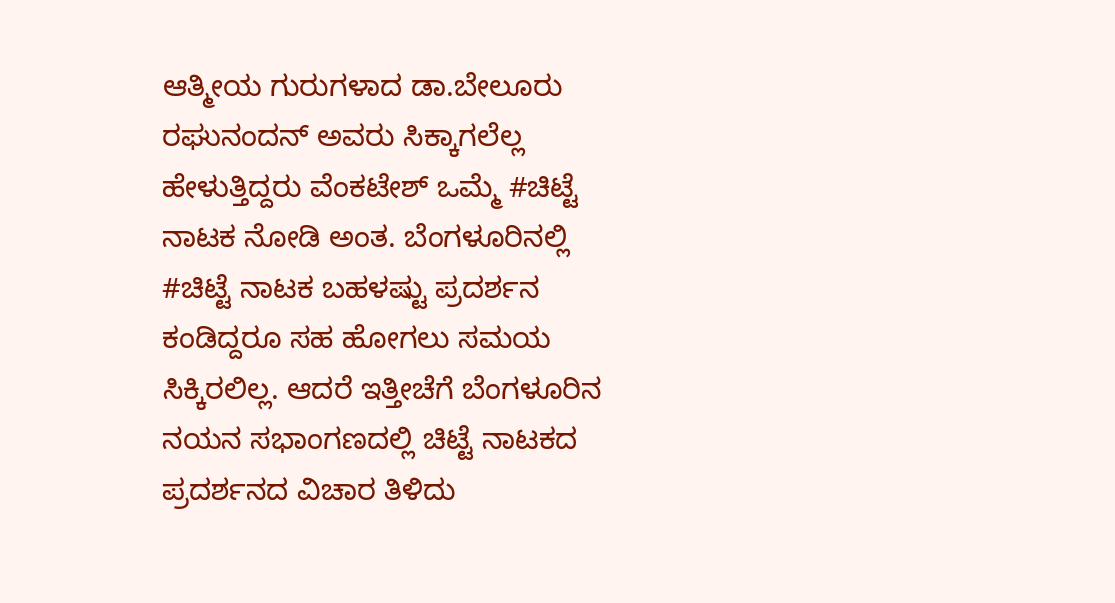ಆತ್ಮೀಯ ಗುರುಗಳಾದ ಡಾ.ಬೇಲೂರು ರಘುನಂದನ್ ಅವರು ಸಿಕ್ಕಾಗಲೆಲ್ಲ ಹೇಳುತ್ತಿದ್ದರು ವೆಂಕಟೇಶ್ ಒಮ್ಮೆ #ಚಿಟ್ಟೆ ನಾಟಕ ನೋಡಿ ಅಂತ. ಬೆಂಗಳೂರಿನಲ್ಲಿ #ಚಿಟ್ಟೆ ನಾಟಕ ಬಹಳಷ್ಟು ಪ್ರದರ್ಶನ ಕಂಡಿದ್ದರೂ ಸಹ ಹೋಗಲು ಸಮಯ ಸಿಕ್ಕಿರಲಿಲ್ಲ. ಆದರೆ ಇತ್ತೀಚೆಗೆ ಬೆಂಗಳೂರಿನ ನಯನ ಸಭಾಂಗಣದಲ್ಲಿ ಚಿಟ್ಟೆ ನಾಟಕದ ಪ್ರದರ್ಶನದ ವಿಚಾರ ತಿಳಿದು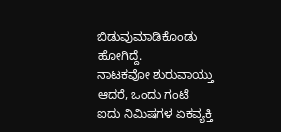ಬಿಡುವುಮಾಡಿಕೊಂಡು ಹೋಗಿದ್ದೆ.
ನಾಟಕವೋ ಶುರುವಾಯ್ತು ಆದರೆ, ಒಂದು ಗಂಟೆ ಐದು ನಿಮಿಷಗಳ ಏಕವ್ಯಕ್ತಿ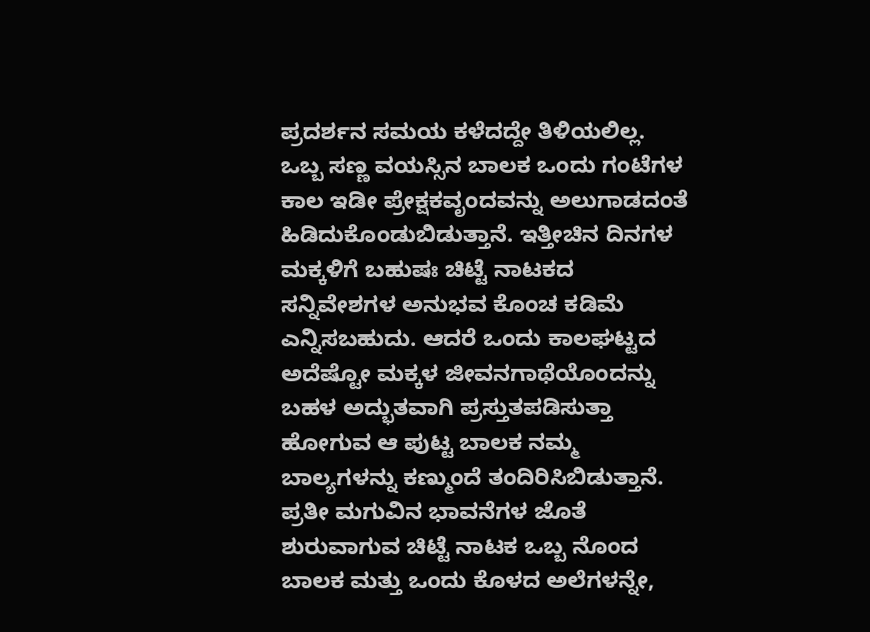ಪ್ರದರ್ಶನ ಸಮಯ ಕಳೆದದ್ದೇ ತಿಳಿಯಲಿಲ್ಲ. ಒಬ್ಬ ಸಣ್ಣ ವಯಸ್ಸಿನ ಬಾಲಕ ಒಂದು ಗಂಟೆಗಳ ಕಾಲ ಇಡೀ ಪ್ರೇಕ್ಷಕವೃಂದವನ್ನು ಅಲುಗಾಡದಂತೆ ಹಿಡಿದುಕೊಂಡುಬಿಡುತ್ತಾನೆ. ಇತ್ತೀಚಿನ ದಿನಗಳ ಮಕ್ಕಳಿಗೆ ಬಹುಷಃ ಚಿಟ್ಟೆ ನಾಟಕದ ಸನ್ನಿವೇಶಗಳ ಅನುಭವ ಕೊಂಚ ಕಡಿಮೆ ಎನ್ನಿಸಬಹುದು. ಆದರೆ ಒಂದು ಕಾಲಘಟ್ಟದ ಅದೆಷ್ಟೋ ಮಕ್ಕಳ ಜೀವನಗಾಥೆಯೊಂದನ್ನು ಬಹಳ ಅದ್ಭುತವಾಗಿ ಪ್ರಸ್ತುತಪಡಿಸುತ್ತಾ ಹೋಗುವ ಆ ಪುಟ್ಟ ಬಾಲಕ ನಮ್ಮ ಬಾಲ್ಯಗಳನ್ನು ಕಣ್ಮುಂದೆ ತಂದಿರಿಸಿಬಿಡುತ್ತಾನೆ.
ಪ್ರತೀ ಮಗುವಿನ ಭಾವನೆಗಳ ಜೊತೆ ಶುರುವಾಗುವ ಚಿಟ್ಟೆ ನಾಟಕ ಒಬ್ಬ ನೊಂದ ಬಾಲಕ ಮತ್ತು ಒಂದು ಕೊಳದ ಅಲೆಗಳನ್ನೇ,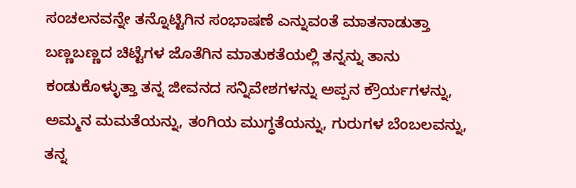ಸಂಚಲನವನ್ನೇ ತನ್ನೊಟ್ಟಿಗಿನ ಸಂಭಾಷಣೆ ಎನ್ನುವಂತೆ ಮಾತನಾಡುತ್ತಾ ಬಣ್ಣಬಣ್ಣದ ಚಿಟ್ಟೆಗಳ ಜೊತೆಗಿನ ಮಾತುಕತೆಯಲ್ಲಿ ತನ್ನನ್ನು ತಾನು ಕಂಡುಕೊಳ್ಳುತ್ತಾ ತನ್ನ ಜೀವನದ ಸನ್ನಿವೇಶಗಳನ್ನು ಅಪ್ಪನ ಕ್ರೌರ್ಯಗಳನ್ನು, ಅಮ್ಮನ ಮಮತೆಯನ್ನು, ತಂಗಿಯ ಮುಗ್ಧತೆಯನ್ನು, ಗುರುಗಳ ಬೆಂಬಲವನ್ನು, ತನ್ನ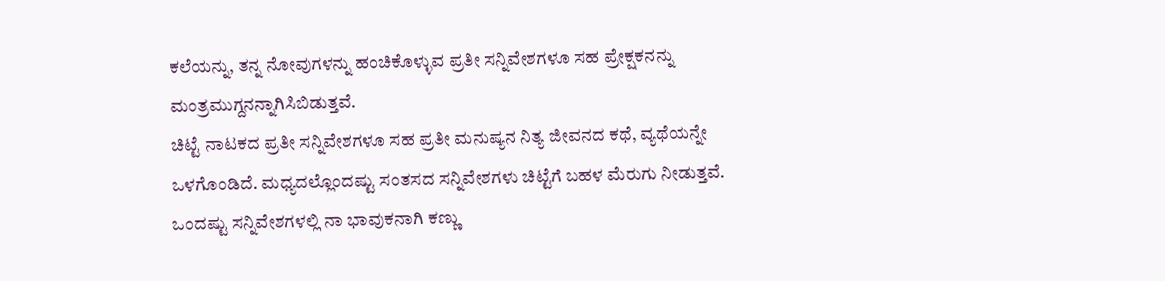ಕಲೆಯನ್ನು, ತನ್ನ ನೋವುಗಳನ್ನು ಹಂಚಿಕೊಳ್ಳುವ ಪ್ರತೀ ಸನ್ನಿವೇಶಗಳೂ ಸಹ ಪ್ರೇಕ್ಷಕನನ್ನು ಮಂತ್ರಮುಗ್ದನನ್ನಾಗಿಸಿಬಿಡುತ್ತವೆ.
ಚಿಟ್ಟೆ ನಾಟಕದ ಪ್ರತೀ ಸನ್ನಿವೇಶಗಳೂ ಸಹ ಪ್ರತೀ ಮನುಷ್ಯನ ನಿತ್ಯ ಜೀವನದ ಕಥೆ, ವ್ಯಥೆಯನ್ನೇ ಒಳಗೊಂಡಿದೆ. ಮಧ್ಯದಲ್ಲೊಂದಷ್ಟು ಸಂತಸದ ಸನ್ನಿವೇಶಗಳು ಚಿಟ್ಟೆಗೆ ಬಹಳ ಮೆರುಗು ನೀಡುತ್ತವೆ. ಒಂದಷ್ಟು ಸನ್ನಿವೇಶಗಳಲ್ಲಿ ನಾ ಭಾವುಕನಾಗಿ ಕಣ್ಣು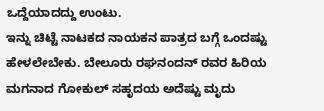ಒದ್ದೆಯಾದದ್ದು ಉಂಟು.
ಇನ್ನು ಚಿಟ್ಟೆ ನಾಟಕದ ನಾಯಕನ ಪಾತ್ರದ ಬಗ್ಗೆ ಒಂದಷ್ಟು ಹೇಳಲೇಬೇಕು. ಬೇಲೂರು ರಘನಂದನ್ ರವರ ಹಿರಿಯ ಮಗನಾದ ಗೋಕುಲ್ ಸಹೃದಯ ಅದೆಷ್ಟು ಮೃದು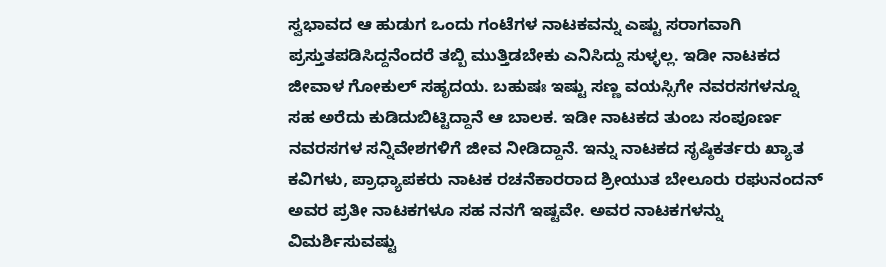ಸ್ವಭಾವದ ಆ ಹುಡುಗ ಒಂದು ಗಂಟೆಗಳ ನಾಟಕವನ್ನು ಎಷ್ಟು ಸರಾಗವಾಗಿ ಪ್ರಸ್ತುತಪಡಿಸಿದ್ದನೆಂದರೆ ತಬ್ಬಿ ಮುತ್ತಿಡಬೇಕು ಎನಿಸಿದ್ದು ಸುಳ್ಳಲ್ಲ. ಇಡೀ ನಾಟಕದ ಜೀವಾಳ ಗೋಕುಲ್ ಸಹೃದಯ. ಬಹುಷಃ ಇಷ್ಟು ಸಣ್ಣ ವಯಸ್ಸಿಗೇ ನವರಸಗಳನ್ನೂ ಸಹ ಅರೆದು ಕುಡಿದುಬಿಟ್ಟಿದ್ದಾನೆ ಆ ಬಾಲಕ. ಇಡೀ ನಾಟಕದ ತುಂಬ ಸಂಪೂರ್ಣ ನವರಸಗಳ ಸನ್ನಿವೇಶಗಳಿಗೆ ಜೀವ ನೀಡಿದ್ದಾನೆ. ಇನ್ನು ನಾಟಕದ ಸೃಷ್ಠಿಕರ್ತರು ಖ್ಯಾತ ಕವಿಗಳು, ಪ್ರಾಧ್ಯಾಪಕರು ನಾಟಕ ರಚನೆಕಾರರಾದ ಶ್ರೀಯುತ ಬೇಲೂರು ರಘುನಂದನ್ ಅವರ ಪ್ರತೀ ನಾಟಕಗಳೂ ಸಹ ನನಗೆ ಇಷ್ಟವೇ. ಅವರ ನಾಟಕಗಳನ್ನು ವಿಮರ್ಶಿಸುವಷ್ಟು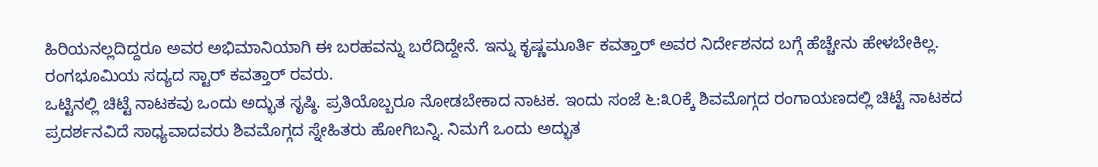ಹಿರಿಯನಲ್ಲದಿದ್ದರೂ ಅವರ ಅಭಿಮಾನಿಯಾಗಿ ಈ ಬರಹವನ್ನು ಬರೆದಿದ್ದೇನೆ. ಇನ್ನು ಕೃಷ್ಣಮೂರ್ತಿ ಕವತ್ತಾರ್ ಅವರ ನಿರ್ದೇಶನದ ಬಗ್ಗೆ ಹೆಚ್ಚೇನು ಹೇಳಬೇಕಿಲ್ಲ. ರಂಗಭೂಮಿಯ ಸದ್ಯದ ಸ್ಟಾರ್ ಕವತ್ತಾರ್ ರವರು.
ಒಟ್ಟಿನಲ್ಲಿ ಚಿಟ್ಟೆ ನಾಟಕವು ಒಂದು ಅದ್ಭುತ ಸೃಷ್ಠಿ. ಪ್ರತಿಯೊಬ್ಬರೂ ನೋಡಬೇಕಾದ ನಾಟಕ. ಇಂದು ಸಂಜೆ ೬:೩೦ಕ್ಕೆ ಶಿವಮೊಗ್ಗದ ರಂಗಾಯಣದಲ್ಲಿ ಚಿಟ್ಟೆ ನಾಟಕದ ಪ್ರದರ್ಶನವಿದೆ ಸಾಧ್ಯವಾದವರು ಶಿವಮೊಗ್ಗದ ಸ್ನೇಹಿತರು ಹೋಗಿಬನ್ನಿ. ನಿಮಗೆ ಒಂದು ಅದ್ಭುತ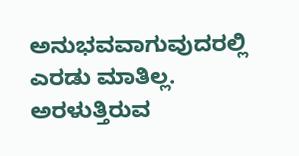ಅನುಭವವಾಗುವುದರಲ್ಲಿ ಎರಡು ಮಾತಿಲ್ಲ. ಅರಳುತ್ತಿರುವ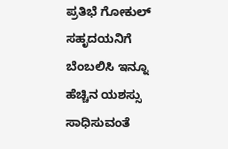ಪ್ರತಿಭೆ ಗೋಕುಲ್ ಸಹೃದಯನಿಗೆ ಬೆಂಬಲಿಸಿ ಇನ್ನೂ ಹೆಚ್ಚಿನ ಯಶಸ್ಸು ಸಾಧಿಸುವಂತೆ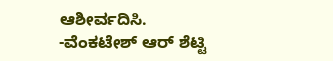ಆಶೀರ್ವದಿಸಿ.
-ವೆಂಕಟೇಶ್ ಆರ್ ಶೆಟ್ಟಿ